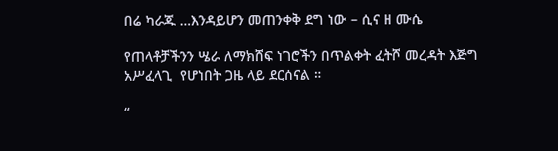በሬ ካራጁ …እንዳይሆን መጠንቀቅ ደግ ነው – ሲና ዘ ሙሴ

የጠላቶቻችንን ሤራ ለማክሸፍ ነገሮችን በጥልቀት ፈትሾ መረዳት እጅግ አሥፈላጊ  የሆነበት ጋዜ ላይ ደርሰናል ።

“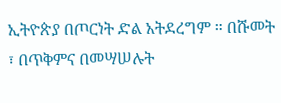ኢትዮጵያ በጦርነት ድል አትደረግም ። በሹመት ፣ በጥቅምና በመሣሠሉት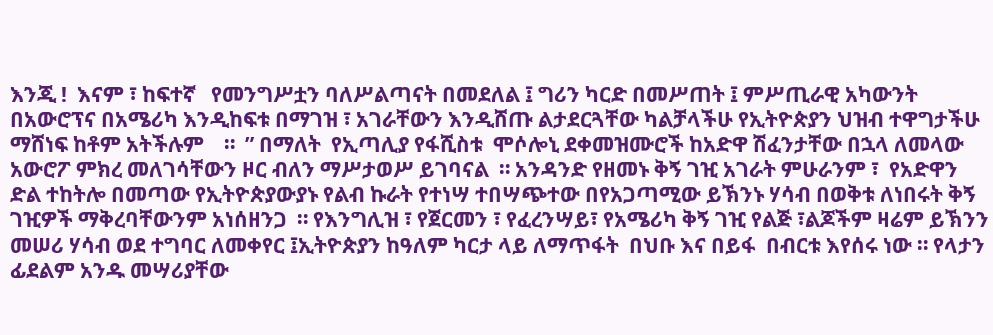እንጂ !  እናም ፣ ከፍተኛ   የመንግሥቷን ባለሥልጣናት በመደለል ፤ ግሪን ካርድ በመሥጠት ፤ ምሥጢራዊ አካውንት በአውሮፕና በአሜሪካ እንዲከፍቱ በማገዝ ፣ አገራቸውን እንዲሸጡ ልታደርጓቸው ካልቻላችሁ የኢትዮጵያን ህዝብ ተዋግታችሁ ማሸነፍ ከቶም አትችሉም    ።  ” በማለት  የኢጣሊያ የፋሺስቱ  ሞሶሎኒ ደቀመዝሙሮች ከአድዋ ሽፈንታቸው በኋላ ለመላው አውሮፖ ምክረ መለገሳቸውን ዞር ብለን ማሥታወሥ ይገባናል  ። አንዳንድ የዘመኑ ቅኝ ገዢ አገራት ምሁራንም ፣  የአድዋን ድል ተከትሎ በመጣው የኢትዮጵያውያኑ የልብ ኩራት የተነሣ ተበሣጭተው በየአጋጣሚው ይኽንኑ ሃሳብ በወቅቱ ለነበሩት ቅኝ ገዢዎች ማቅረባቸውንም አነሰዘንጋ  ። የእንግሊዝ ፣ የጀርመን ፣ የፈረንሣይ፣ የአሜሪካ ቅኝ ገዢ የልጅ ፣ልጆችም ዛሬም ይኽንን  መሠሪ ሃሳብ ወደ ተግባር ለመቀየር ፤ኢትዮጵያን ከዓለም ካርታ ላይ ለማጥፋት  በህቡ እና በይፋ  በብርቱ እየሰሩ ነው ። የላታን  ፊደልም አንዱ መሣሪያቸው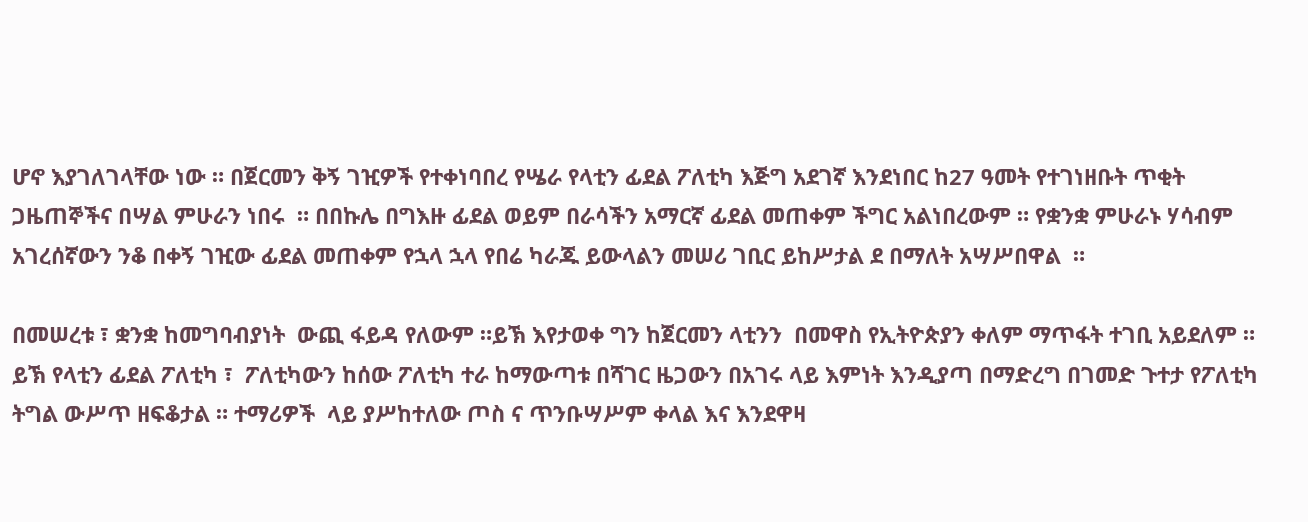ሆኖ እያገለገላቸው ነው ። በጀርመን ቅኝ ገዢዎች የተቀነባበረ የሤራ የላቲን ፊደል ፖለቲካ እጅግ አደገኛ እንደነበር ከ27 ዓመት የተገነዘቡት ጥቂት ጋዜጠኞችና በሣል ምሁራን ነበሩ  ። በበኩሌ በግእዙ ፊደል ወይም በራሳችን አማርኛ ፊደል መጠቀም ችግር አልነበረውም ። የቋንቋ ምሁራኑ ሃሳብም  አገረሰኛውን ንቆ በቀኝ ገዢው ፊደል መጠቀም የኋላ ኋላ የበሬ ካራጁ ይውላልን መሠሪ ገቢር ይከሥታል ደ በማለት አሣሥበዋል  ።

በመሠረቱ ፣ ቋንቋ ከመግባብያነት  ውጪ ፋይዳ የለውም ።ይኽ እየታወቀ ግን ከጀርመን ላቲንን  በመዋስ የኢትዮጵያን ቀለም ማጥፋት ተገቢ አይደለም ። ይኽ የላቲን ፊደል ፖለቲካ ፣  ፖለቲካውን ከሰው ፖለቲካ ተራ ከማውጣቱ በሻገር ዜጋውን በአገሩ ላይ እምነት እንዲያጣ በማድረግ በገመድ ጉተታ የፖለቲካ ትግል ውሥጥ ዘፍቆታል ። ተማሪዎች  ላይ ያሥከተለው ጦስ ና ጥንቡሣሥም ቀላል እና እንደዋዛ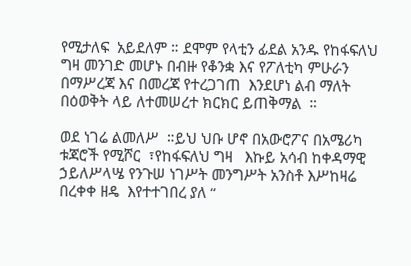የሚታለፍ  አይደለም ። ደሞም የላቲን ፊደል አንዱ የከፋፍለህ ግዛ መንገድ መሆኑ በብዙ የቆንቋ እና የፖለቲካ ምሁራን በማሥረጃ እና በመረጃ የተረጋገጠ  እንደሆነ ልብ ማለት በዕወቅት ላይ ለተመሠረተ ክርክር ይጠቅማል  ።

ወደ ነገሬ ልመለሥ  ።ይህ ህቡ ሆኖ በአውሮፖና በአሜሪካ ቱጃሮች የሚሾር  ፣የከፋፍለህ ግዛ   እኩይ አሳብ ከቀዳማዊ ኃይለሥላሤ የንጉሠ ነገሥት መንግሥት አንስቶ እሥከዛሬ በረቀቀ ዘዴ  እየተተገበረ ያለ “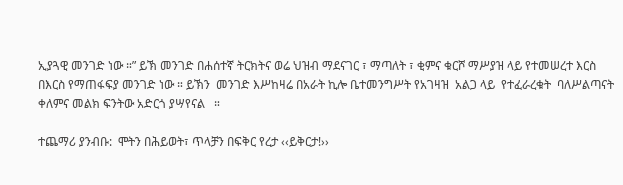ኢያጓዊ መንገድ ነው ።” ይኽ መንገድ በሐሰተኛ ትርክትና ወሬ ህዝብ ማደናገር ፣ ማጣለት ፣ ቂምና ቁርሾ ማሥያዝ ላይ የተመሠረተ እርስ በእርስ የማጠፋፍያ መንገድ ነው ። ይኽን  መንገድ እሥከዛሬ በአራት ኪሎ ቤተመንግሥት የአገዛዝ  አልጋ ላይ  የተፈራረቁት  ባለሥልጣናት  ቀለምና መልክ ፍንትው አድርጎ ያሣየናል   ።

ተጨማሪ ያንብቡ:  ሞትን በሕይወት፣ ጥላቻን በፍቅር የረታ ‹‹ይቅርታ!››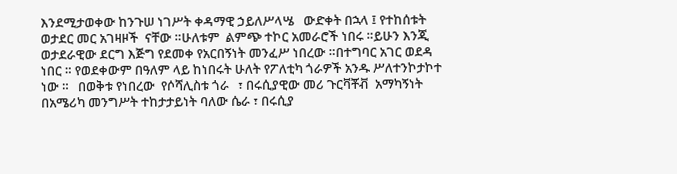እንደሚታወቀው ከንጉሠ ነገሥት ቀዳማዊ ኃይለሥላሤ   ውድቀት በኋላ ፤ የተከሰቱት ወታደር መር አገዛዞች  ናቸው ።ሁለቱም  ልምጭ ተኮር አመራሮች ነበሩ ።ይሁን እንጂ  ወታደራዊው ደርግ እጅግ የደመቀ የአርበኝነት መንፈሥ ነበረው ።በተግባር አገር ወደዳ  ነበር ። የወደቀውም በዓለም ላይ ከነበሩት ሁለት የፖለቲካ ጎራዎች አንዱ ሥለተንኮታኮተ ነው ።   በወቅቱ የነበረው  የሶሻሊስቱ ጎራ   ፣ በሩሲያዊው መሪ ጉርቫቾቭ  አማካኝነት  በአሜሪካ መንግሥት ተከታታይነት ባለው ሴራ ፣ በሩሲያ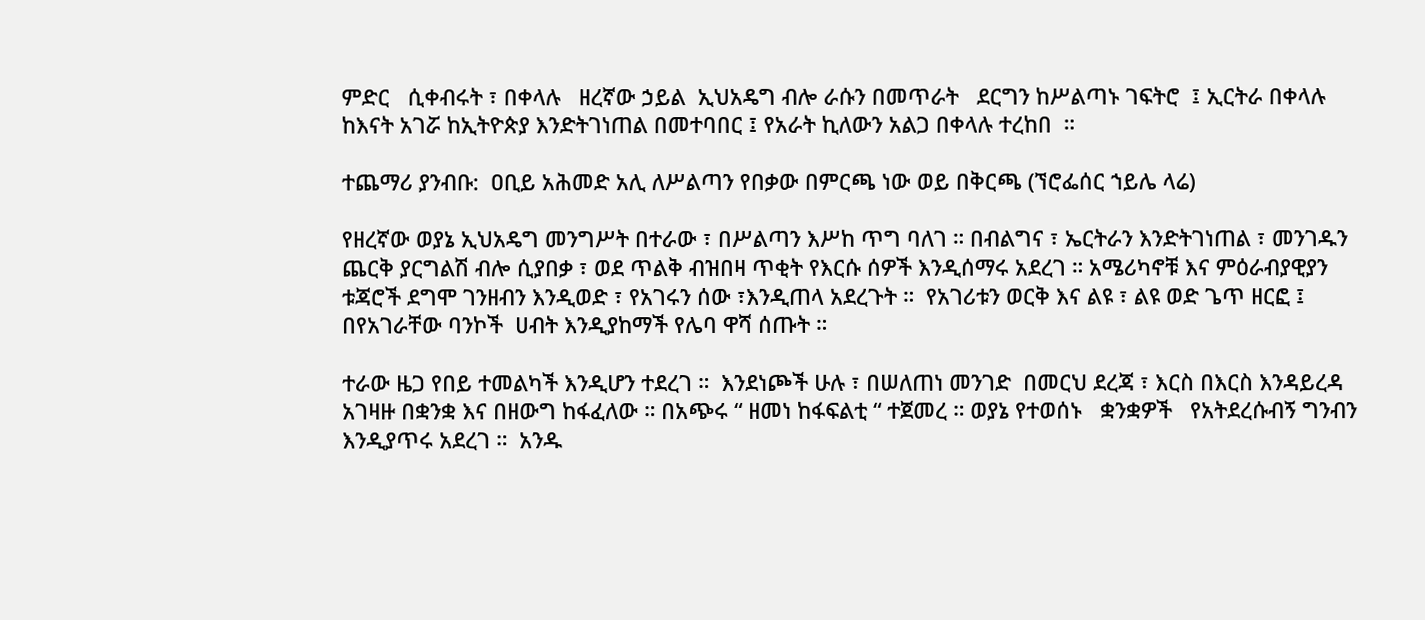ምድር   ሲቀብሩት ፣ በቀላሉ   ዘረኛው ኃይል  ኢህአዴግ ብሎ ራሱን በመጥራት   ደርግን ከሥልጣኑ ገፍትሮ  ፤ ኢርትራ በቀላሉ ከእናት አገሯ ከኢትዮጵያ እንድትገነጠል በመተባበር ፤ የአራት ኪለውን አልጋ በቀላሉ ተረከበ  ።

ተጨማሪ ያንብቡ:  ዐቢይ አሕመድ አሊ ለሥልጣን የበቃው በምርጫ ነው ወይ በቅርጫ (ኘሮፌሰር ኀይሌ ላሬ)

የዘረኛው ወያኔ ኢህአዴግ መንግሥት በተራው ፣ በሥልጣን እሥከ ጥግ ባለገ ። በብልግና ፣ ኤርትራን እንድትገነጠል ፣ መንገዱን ጨርቅ ያርግልሽ ብሎ ሲያበቃ ፣ ወደ ጥልቅ ብዝበዛ ጥቂት የእርሱ ሰዎች እንዲሰማሩ አደረገ ። አሜሪካኖቹ እና ምዕራብያዊያን ቱጃሮች ደግሞ ገንዘብን እንዲወድ ፣ የአገሩን ሰው ፣እንዲጠላ አደረጉት ።  የአገሪቱን ወርቅ እና ልዩ ፣ ልዩ ወድ ጌጥ ዘርፎ ፤   በየአገራቸው ባንኮች  ሀብት እንዲያከማች የሌባ ዋሻ ሰጡት ።

ተራው ዜጋ የበይ ተመልካች እንዲሆን ተደረገ ።  እንደነጮች ሁሉ ፣ በሠለጠነ መንገድ  በመርህ ደረጃ ፣ እርስ በእርስ እንዳይረዳ አገዛዙ በቋንቋ እና በዘውግ ከፋፈለው ። በአጭሩ “ ዘመነ ከፋፍልቲ “ ተጀመረ ። ወያኔ የተወሰኑ   ቋንቋዎች   የአትደረሱብኝ ግንብን እንዲያጥሩ አደረገ ።  አንዱ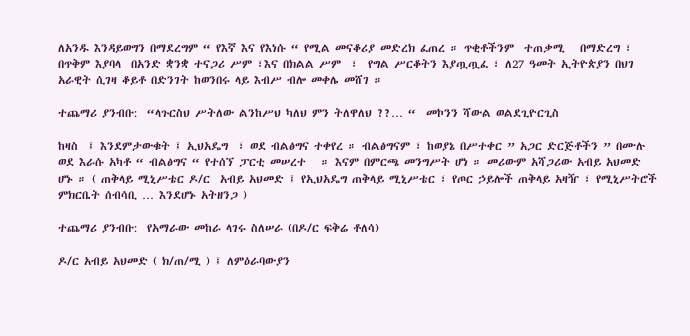ለአንዱ እንዳይወግን በማደረግም “ የእኛ እና የእነሱ “ የሚል መናቆሪያ መድረክ ፈጠረ ። ጥቂቶችንም  ተጠቃሚ   በማድረግ ፣ በጥቅም እያባላ  በአንድ ቋንቋ ተናጋሪ ሥም ፣እና በክልል ሥም  ፣  የግል ሥርቆትን እያጧጧፈ ፣ ለ27 ዓመት ኢትዮጵያን በህገ አራዊት ሲገዛ ቆይቶ በድንገት ከወንበሩ ላይ እብሥ ብሎ መቀሌ መሸገ ።

ተጨማሪ ያንብቡ:  “ላጉርስህ ሥትለው ልንከሥህ ካለህ ምን ትለዋለህ ??… “  መኮንን ሻውል ወልደጊዮርጊስ

ከዛስ  ፤ እንደምታውቁት ፤ ኢህአዴግ  ፣ ወደ ብልፅግና ተቀየረ ። ብልፅግናም ፣ ከወያኔ በሥተቀር ” አጋር ድርጅቶችን ” በሙሉ ወደ እራሱ አካቶ “ ብልፅግና “ የተሰኘ ፓርቲ መሠረተ   ። እናም በምርጫ መንግሥት ሆነ ። መሪውም አሻጋሪው አብይ አህመድ ሆኑ ። ( ጠቅላይ ሚኒሥቴር ዶ/ር  አብይ አህመድ ፤ የኢህአዴግ ጠቅላይ ሚኒሥቴር ፣ የጦር ኃይሎች ጠቅላይ አዛዥ ፣ የሚኒሥትሮች ምክርቤት ሰብሳቢ … እንደሆኑ አትዘንጋ )

ተጨማሪ ያንብቡ:  የአማራው መከራ ላገሩ ስለሠራ (በዶ/ር ፍቅሬ ቶለሳ)

ዶ/ር አብይ አህመድ ( ክ/ጠ/ሚ ) ፤ ለምዕራባውያን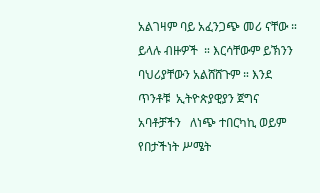አልገዛም ባይ አፈንጋጭ መሪ ናቸው ። ይላሉ ብዙዎች  ። እርሳቸውም ይኽንን ባህሪያቸውን አልሸሸጉም ። እንደ ጥንቶቹ  ኢትዮጵያዊያን ጀግና አባቶቻችን   ለነጭ ተበርካኪ ወይም የበታችነት ሥሜት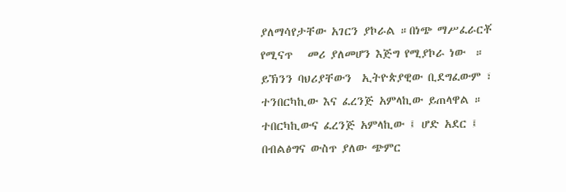ያለማሳየታቸው አገርን ያኮራል ።በነጭ ማሥፈራርቾ የሚናጥ   መሪ ያለመሆን እጅግ የሚያኮራ ነው  ።  ይኽንን ባህሪያቸውን  ኢትዮጵያዊው ቢደግፈውም ፣ ተንበርካኪው እና ፈረንጅ አምላኪው ይጠላዋል ። ተበርካኪውና ፈረንጅ አምላኪው ፤ ሆድ አደር ፤ በብልፅግና ውስጥ ያለው ጭምር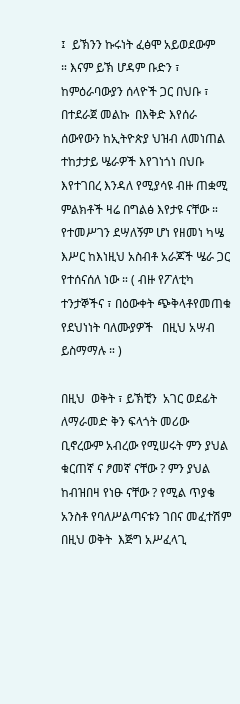፤  ይኽንን ኩሩነት ፈፅሞ አይወደውም    ። እናም ይኽ ሆዳም ቡድን ፣ ከምዕራባውያን ሰላዮች ጋር በህቡ ፣ በተደራጀ መልኩ  በእቅድ እየሰራ ሰውየውን ከኢትዮጵያ ህዝብ ለመነጠል ተከታታይ ሤራዎች እየገነጎነ በህቡ እየተገበረ እንዳለ የሚያሳዩ ብዙ ጠቋሚ ምልክቶች ዛሬ በግልፅ እየታዩ ናቸው ።  የተመሥገን ደሣለኝም ሆነ የዘመነ ካሤ እሥር ከእነዚህ አስብቶ አራጆች ሤራ ጋር   የተሰናሰለ ነው ። ( ብዙ የፖለቲካ ተንታኞችና ፣ በዕውቀት ጭቅላቶየመጠቁ የደህነነት ባለሙያዎች   በዚህ አሣብ ይስማማሉ ። )

በዚህ  ወቅት ፣ ይኽቺን  አገር ወደፊት ለማራመድ ቅን ፍላጎት መሪው ቢኖረውም አብረው የሚሠሩት ምን ያህል ቁርጠኛ ና ፆመኛ ናቸው ? ምን ያህል ከብዝበዛ የነፁ ናቸው ? የሚል ጥያቄ አንስቶ የባለሥልጣናቱን ገበና መፈተሽም በዚህ ወቅት  እጅግ አሥፈላጊ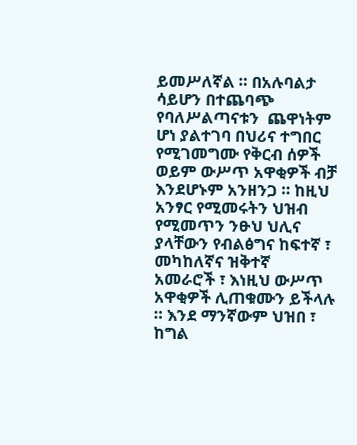ይመሥለኛል ። በአሉባልታ ሳይሆን በተጨባጭ የባለሥልጣናቱን  ጨዋነትም ሆነ ያልተገባ በህሪና ተግበር የሚገመግሙ የቅርብ ሰዎች ወይም ውሥጥ አዋቂዎች ብቻ እንደሆኑም አንዘንጋ ። ከዚህ አንፃር የሚመሩትን ህዝብ የሚመጥን ንፁህ ህሊና ያላቸውን የብልፅግና ከፍተኛ ፣ መካከለኛና ዝቅተኛ  አመራሮች ፣ እነዚህ ውሥጥ አዋቂዎች ሊጠቁሙን ይችላሉ  ። እንደ ማንኛውም ህዝበ ፣ ከግል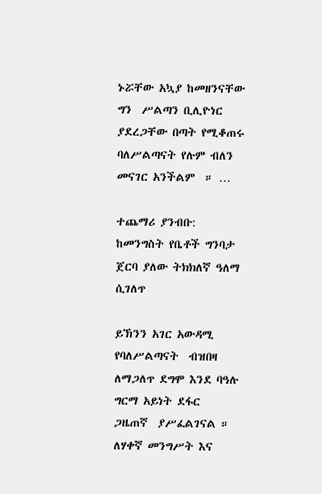ኑሯቸው አኳያ ከመዘንናቸው  ግን  ሥልጣን ቢሊዮነር ያደረጋቸው በጣት የሚቆጠሩ ባለሥልጣናት የሉም ብለን መናገር አንችልም  ። …

ተጨማሪ ያንብቡ:  ከመንግስት የቤቶች ግንባታ ጀርባ ያለው ትክክለኛ ዓለማ ሲገለጥ

ይኽንን አገር አውዳሚ የባለሥልጣናት  ብዝበዛ   ለማጋለጥ ደግሞ እንደ ባዓሉ ግርማ አይነት ደፋር  ጋዜጠኛ  ያሥፈልገናል ። ለሃቀኛ መንግሥት እና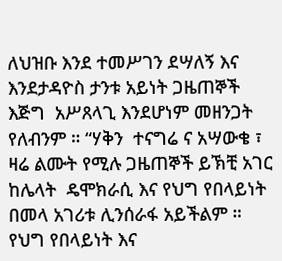ለህዝቡ እንደ ተመሥገን ደሣለኝ እና እንደታዳዮስ ታንቱ አይነት ጋዜጠኞች እጅግ  አሥጸላጊ እንደሆነም መዘንጋት የለብንም ። “ሃቅን  ተናግሬ ና አሣውቄ ፣ ዛሬ ልሙት የሚሉ ጋዜጠኞች ይኽቺ አገር ከሌላት  ዴሞክራሲ እና የህግ የበላይነት በመላ አገሪቱ ሊንሰራፋ አይችልም ። የህግ የበላይነት እና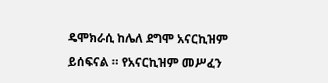ዴሞክራሲ ከሌለ ደግሞ አናርኪዝም ይሰፍናል ። የአናርኪዝም መሥፈን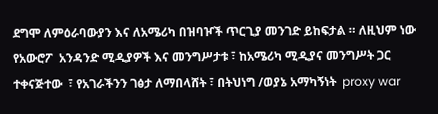ደግሞ ለምዕራባውያን እና ለአሜሪካ በዝባዦች ጥርጊያ መንገድ ይከፍታል ። ለዚህም ነው የአውሮፖ  አንዳንድ ሚዲያዎች እና መንግሥታቱ ፣ ከአሜሪካ ሚዲያና መንግሥት ጋር ተቀናጅተው  ፣ የአገራችንን ገፅታ ለማበላሸት ፣ በትህነግ /ወያኔ አማካኝነት  proxy war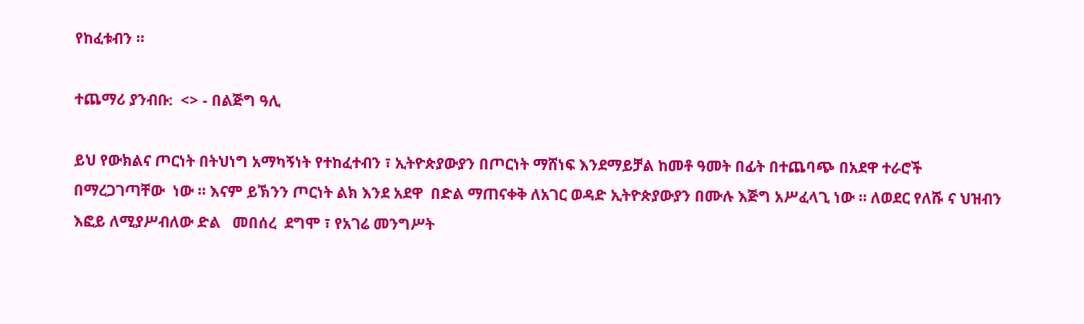የከፈቱብን ።

ተጨማሪ ያንብቡ:  <> - በልጅግ ዓሊ

ይህ የውክልና ጦርነት በትህነግ አማካኝነት የተከፈተብን ፣ ኢትዮጵያውያን በጦርነት ማሸነፍ እንደማይቻል ከመቶ ዓመት በፊት በተጨባጭ በአደዋ ተራሮች  በማረጋገጣቸው  ነው ። እናም ይኽንን ጦርነት ልክ እንደ አደዋ  በድል ማጠናቀቅ ለአገር ወዳድ ኢትዮጵያውያን በሙሉ እጅግ አሥፈላጊ ነው ። ለወደር የለሹ ና ህዝብን እፎይ ለሚያሥብለው ድል   መበሰረ  ደግሞ ፣ የአገሬ መንግሥት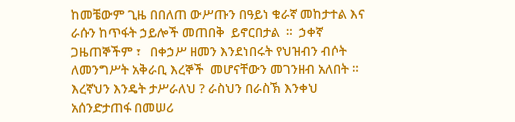ከመቼውም ጊዜ በበለጠ ውሥጡን በዓይነ ቁራኛ መከታተል እና ራሱን ከጥፋት ኃይሎች መጠበቅ  ይኖርበታል  ።  ኃቀኛ ጋዜጠኞችም ፣   በቀኃሥ ዘመን እንደነበሩት የህዝብን ብሶት ለመንግሥት አቅራቢ እረኞች  መሆናቸውን መገንዘብ አለበት ። እረኛህን እንዴት ታሥራለህ ? ራስህን በራስኽ እንቀህ አሰንድታጠፋ በመሠሪ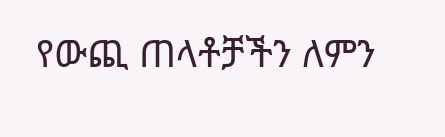የውጪ ጠላቶቻችን ለምን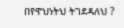በየዋህነትህ ትገደዳለህ ?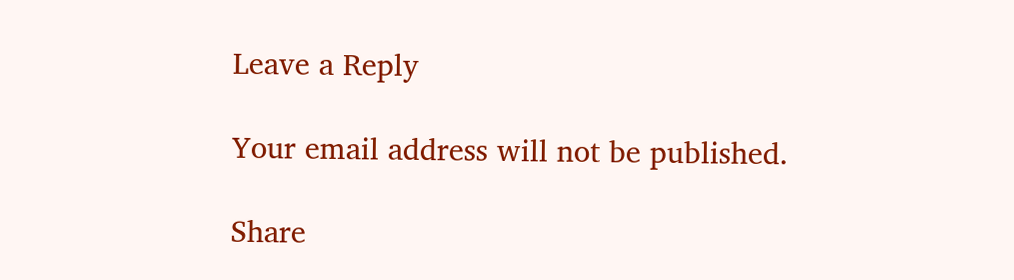Leave a Reply

Your email address will not be published.

Share